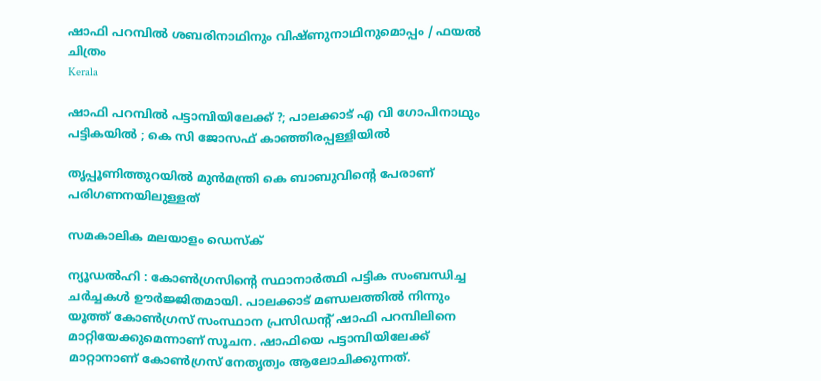ഷാഫി പറമ്പില്‍ ശബരിനാഥിനും വിഷ്ണുനാഥിനുമൊപ്പം / ഫയല്‍ ചിത്രം
Kerala

ഷാഫി പറമ്പില്‍ പട്ടാമ്പിയിലേക്ക് ?; പാലക്കാട് എ വി ഗോപിനാഥും പട്ടികയില്‍ ; കെ സി ജോസഫ് കാഞ്ഞിരപ്പള്ളിയില്‍

തൃപ്പൂണിത്തുറയില്‍ മുന്‍മന്ത്രി കെ ബാബുവിന്റെ പേരാണ് പരിഗണനയിലുള്ളത്

സമകാലിക മലയാളം ഡെസ്ക്

ന്യൂഡല്‍ഹി : കോണ്‍ഗ്രസിന്റെ സ്ഥാനാര്‍ത്ഥി പട്ടിക സംബന്ധിച്ച ചര്‍ച്ചകള്‍ ഊര്‍ജ്ജിതമായി. പാലക്കാട് മണ്ഡലത്തില്‍ നിന്നും യൂത്ത് കോണ്‍ഗ്രസ് സംസ്ഥാന പ്രസിഡന്റ് ഷാഫി പറമ്പിലിനെ മാറ്റിയേക്കുമെന്നാണ് സൂചന. ഷാഫിയെ പട്ടാമ്പിയിലേക്ക് മാറ്റാനാണ് കോണ്‍ഗ്രസ് നേതൃത്വം ആലോചിക്കുന്നത്.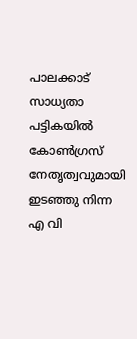പാലക്കാട് സാധ്യതാ പട്ടികയില്‍ കോണ്‍ഗ്രസ് നേതൃത്വവുമായി ഇടഞ്ഞു നിന്ന എ വി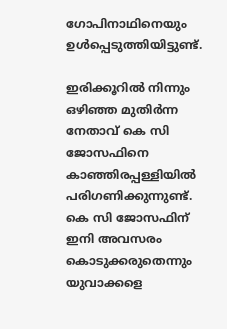ഗോപിനാഥിനെയും ഉള്‍പ്പെടുത്തിയിട്ടുണ്ട്.

ഇരിക്കൂറില്‍ നിന്നും ഒഴിഞ്ഞ മുതിര്‍ന്ന നേതാവ് കെ സി ജോസഫിനെ കാഞ്ഞിരപ്പള്ളിയില്‍ പരിഗണിക്കുന്നുണ്ട്. കെ സി ജോസഫിന് ഇനി അവസരം കൊടുക്കരുതെന്നും യുവാക്കളെ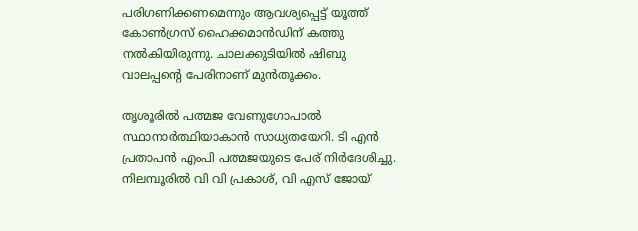പരിഗണിക്കണമെന്നും ആവശ്യപ്പെട്ട് യൂത്ത് കോണ്‍ഗ്രസ് ഹൈക്കമാന്‍ഡിന് കത്തു നല്‍കിയിരുന്നു. ചാലക്കുടിയില്‍ ഷിബു വാലപ്പന്റെ പേരിനാണ് മുന്‍തൂക്കം.

തൃശൂരില്‍ പത്മജ വേണുഗോപാല്‍ സ്ഥാനാര്‍ത്ഥിയാകാന്‍ സാധ്യതയേറി. ടി എന്‍ പ്രതാപന്‍ എംപി പത്മജയുടെ പേര് നിര്‍ദേശിച്ചു. നിലമ്പൂരില്‍ വി വി പ്രകാശ്, വി എസ് ജോയ്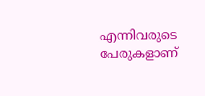എന്നിവരുടെ പേരുകളാണ്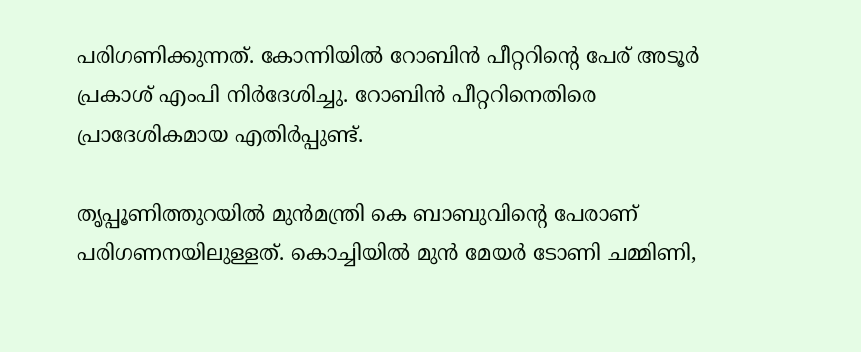പരിഗണിക്കുന്നത്. കോന്നിയില്‍ റോബിന്‍ പീറ്ററിന്റെ പേര് അടൂര്‍ പ്രകാശ് എംപി നിര്‍ദേശിച്ചു. റോബിന്‍ പീറ്ററിനെതിരെ പ്രാദേശികമായ എതിര്‍പ്പുണ്ട്.

തൃപ്പൂണിത്തുറയില്‍ മുന്‍മന്ത്രി കെ ബാബുവിന്റെ പേരാണ് പരിഗണനയിലുള്ളത്. കൊച്ചിയില്‍ മുന്‍ മേയര്‍ ടോണി ചമ്മിണി,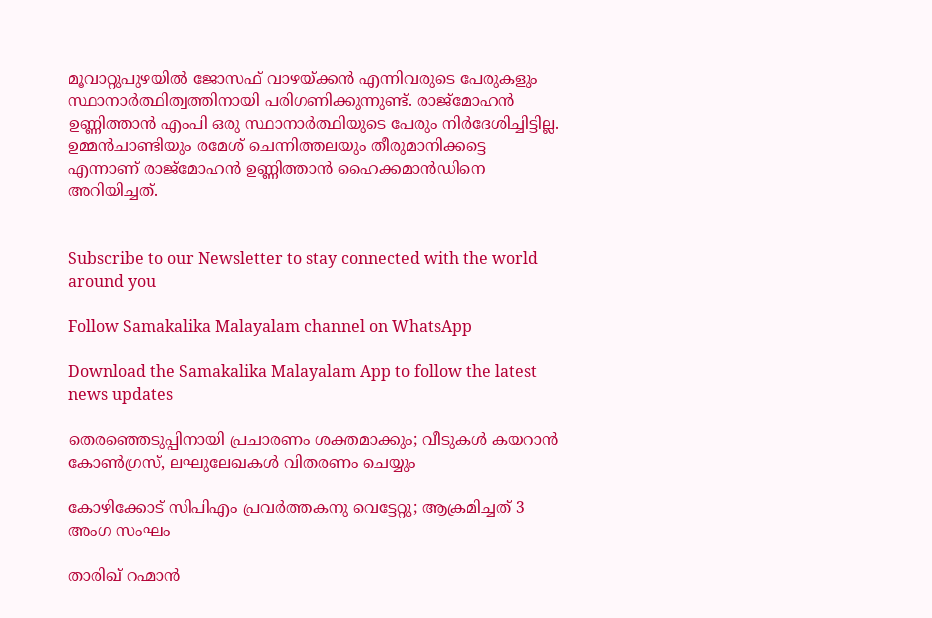മൂവാറ്റുപുഴയില്‍ ജോസഫ് വാഴയ്ക്കന്‍ എന്നിവരുടെ പേരുകളും സ്ഥാനാര്‍ത്ഥിത്വത്തിനായി പരിഗണിക്കുന്നുണ്ട്. രാജ്‌മോഹന്‍ ഉണ്ണിത്താന്‍ എംപി ഒരു സ്ഥാനാര്‍ത്ഥിയുടെ പേരും നിര്‍ദേശിച്ചിട്ടില്ല. ഉമ്മന്‍ചാണ്ടിയും രമേശ് ചെന്നിത്തലയും തീരുമാനിക്കട്ടെ എന്നാണ് രാജ്‌മോഹന്‍ ഉണ്ണിത്താന്‍ ഹൈക്കമാന്‍ഡിനെ അറിയിച്ചത്.


Subscribe to our Newsletter to stay connected with the world around you

Follow Samakalika Malayalam channel on WhatsApp

Download the Samakalika Malayalam App to follow the latest news updates

തെരഞ്ഞെടുപ്പിനായി പ്രചാരണം ശക്തമാക്കും; വീടുകള്‍ കയറാന്‍ കോണ്‍ഗ്രസ്, ലഘുലേഖകള്‍ വിതരണം ചെയ്യും

കോഴിക്കോട് സിപിഎം പ്രവർത്തകനു വെട്ടേറ്റു; ആക്രമിച്ചത് 3 അംഗ സംഘം

താരിഖ് റഹ്മാന്‍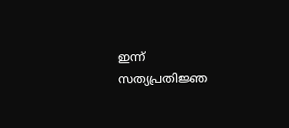ഇന്ന് സത്യപ്രതിജ്ഞ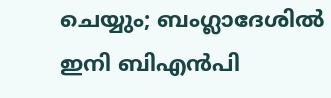ചെയ്യും; ബംഗ്ലാദേശില്‍ ഇനി ബിഎന്‍പി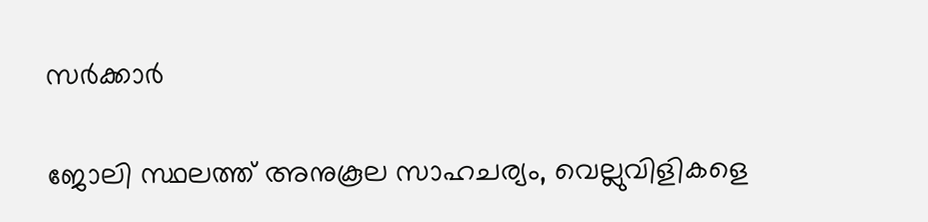സര്‍ക്കാര്‍

ജോലി സ്ഥലത്ത് അനുകൂല സാഹചര്യം, വെല്ലുവിളികളെ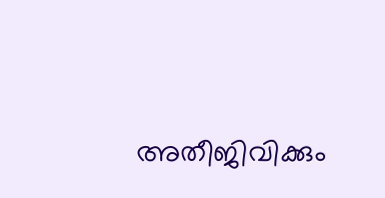അതീജിവിക്കും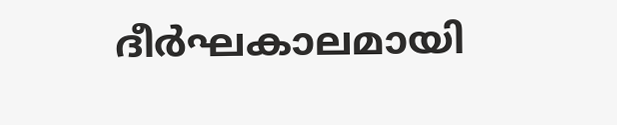ദീര്‍ഘകാലമായി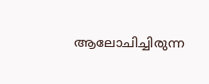ആലോചിച്ചിരുന്ന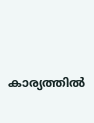കാര്യത്തില്‍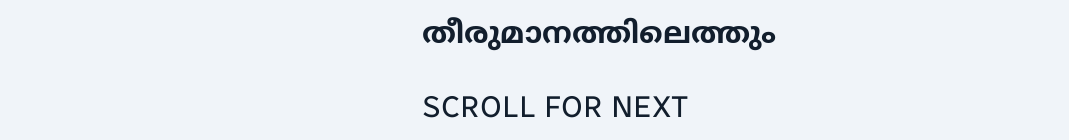തീരുമാനത്തിലെത്തും

SCROLL FOR NEXT